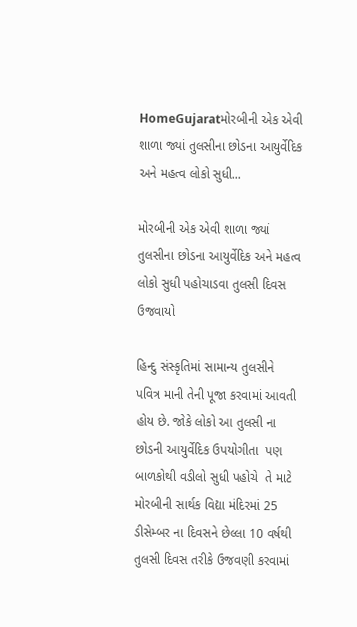HomeGujaratમોરબીની એક એવી શાળા જ્યાં તુલસીના છોડના આયુર્વેદિક અને મહત્વ લોકો સુધી...

મોરબીની એક એવી શાળા જ્યાં તુલસીના છોડના આયુર્વેદિક અને મહત્વ લોકો સુધી પહોચાડવા તુલસી દિવસ ઉજવાયો

હિન્દુ સંસ્કૃતિમાં સામાન્ય તુલસીને પવિત્ર માની તેની પૂજા કરવામાં આવતી હોય છે. જોકે લોકો આ તુલસી ના છોડની આયુર્વેદિક ઉપયોગીતા  પણ બાળકોથી વડીલો સુધી પહોચે  તે માટે  મોરબીની સાર્થક વિદ્યા મંદિરમાં 25 ડીસેમ્બર ના દિવસને છેલ્લા 10 વર્ષથી તુલસી દિવસ તરીકે ઉજવણી કરવામાં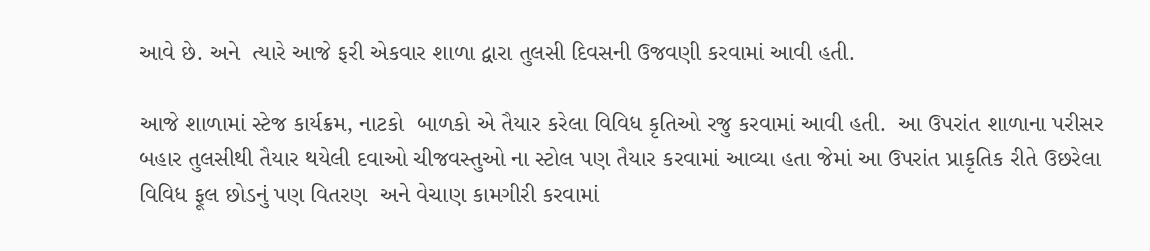આવે છે. અને  ત્યારે આજે ફરી એકવાર શાળા દ્વારા તુલસી દિવસની ઉજવણી કરવામાં આવી હતી.

આજે શાળામાં સ્ટેજ કાર્યક્રમ, નાટકો  બાળકો એ તૈયાર કરેલા વિવિધ કૃતિઓ રજુ કરવામાં આવી હતી.  આ ઉપરાંત શાળાના પરીસર બહાર તુલસીથી તૈયાર થયેલી દવાઓ ચીજવસ્તુઓ ના સ્ટોલ પણ તૈયાર કરવામાં આવ્યા હતા જેમાં આ ઉપરાંત પ્રાકૃતિક રીતે ઉછરેલા વિવિધ ફૂલ છોડનું પણ વિતરણ  અને વેચાણ કામગીરી કરવામાં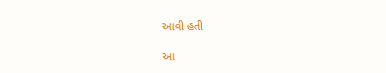આવી હતી

આ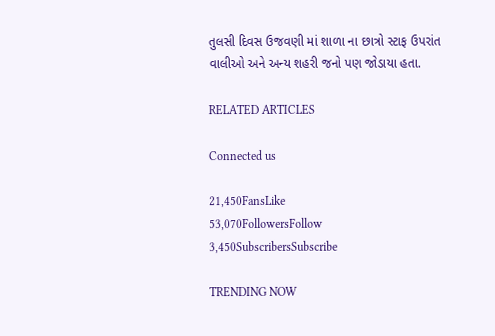તુલસી દિવસ ઉજવણી માં શાળા ના છાત્રો સ્ટાફ ઉપરાંત વાલીઓ અને અન્ય શહરી જનો પણ જોડાયા હતા.

RELATED ARTICLES

Connected us

21,450FansLike
53,070FollowersFollow
3,450SubscribersSubscribe

TRENDING NOW